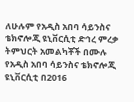ለሁሉም የአዲስ አበባ ሳይንስና ቴክኖሎጂ ዩኒቨርሲቲ ድኅረ ምረቃ ትምህርት አመልካቾች በሙሉ
የአዲስ አበባ ሳይንስና ቴክኖሎጂ ዩኒቨርሲቲ በ2016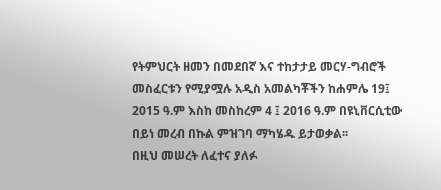የትምህርት ዘመን በመደበኛ እና ተከታታይ መርሃ-ግብሮች መስፈርቱን የሚያሟሉ አዲስ አመልካቾችን ከሐምሌ 19፤ 2015 ዓ.ም እስከ መስከረም 4 ፤ 2016 ዓ.ም በዩኒቨርሲቲው በይነ መረብ በኩል ምዝገባ ማካሄዱ ይታወቃል፡፡
በዚህ መሠረት ለፈተና ያለፉ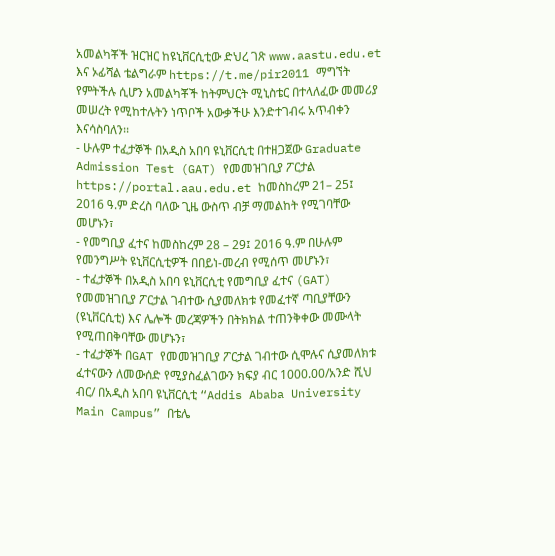አመልካቾች ዝርዝር ከዩኒቨርሲቲው ድህረ ገጽ www.aastu.edu.et እና ኦፊሻል ቴልግራም https://t.me/pir2011 ማግኘት የምትችሉ ሲሆን አመልካቾች ከትምህርት ሚኒስቴር በተላለፈው መመሪያ መሠረት የሚከተሉትን ነጥቦች አውቃችሁ እንድተገብሩ አጥብቀን እናሳስባለን፡፡
- ሁሉም ተፈታኞች በአዲስ አበባ ዩኒቨርሲቲ በተዘጋጀው Graduate Admission Test (GAT) የመመዝገቢያ ፖርታል https://portal.aau.edu.et ከመስከረም 21– 25፤ 2016 ዓ.ም ድረስ ባለው ጊዜ ውስጥ ብቻ ማመልከት የሚገባቸው መሆኑን፣
- የመግቢያ ፈተና ከመስከረም 28 – 29፤ 2016 ዓ.ም በሁሉም የመንግሥት ዩኒቨርሲቲዎች በበይነ-መረብ የሚሰጥ መሆኑን፣
- ተፈታኞች በአዲስ አበባ ዩኒቨርሲቲ የመግቢያ ፈተና (GAT) የመመዝገቢያ ፖርታል ገብተው ሲያመለክቱ የመፈተኛ ጣቢያቸውን (ዩኒቨርሲቲ) እና ሌሎች መረጃዎችን በትክክል ተጠንቅቀው መሙላት የሚጠበቅባቸው መሆኑን፣
- ተፈታኞች በGAT የመመዝገቢያ ፖርታል ገብተው ሲሞሉና ሲያመለክቱ ፈተናውን ለመውሰድ የሚያስፈልገውን ክፍያ ብር 1000.00/አንድ ሺህ ብር/ በአዲስ አበባ ዩኒቨርሲቲ “Addis Ababa University Main Campus” በቴሌ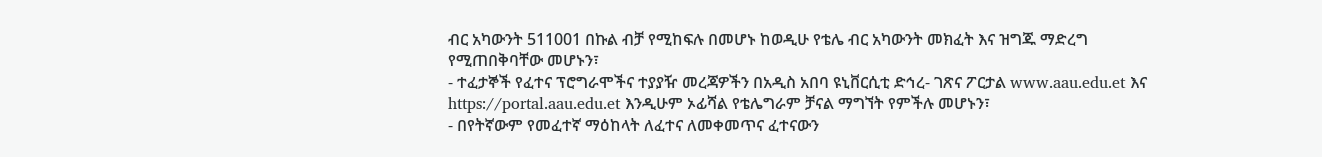ብር አካውንት 511001 በኩል ብቻ የሚከፍሉ በመሆኑ ከወዲሁ የቴሌ ብር አካውንት መክፈት እና ዝግጁ ማድረግ የሚጠበቅባቸው መሆኑን፣
- ተፈታኞች የፈተና ፕሮግራሞችና ተያያዥ መረጃዎችን በአዲስ አበባ ዩኒቨርሲቲ ድኅረ- ገጽና ፖርታል www.aau.edu.et እና https://portal.aau.edu.et እንዲሁም ኦፊሻል የቴሌግራም ቻናል ማግኘት የምችሉ መሆኑን፣
- በየትኛውም የመፈተኛ ማዕከላት ለፈተና ለመቀመጥና ፈተናውን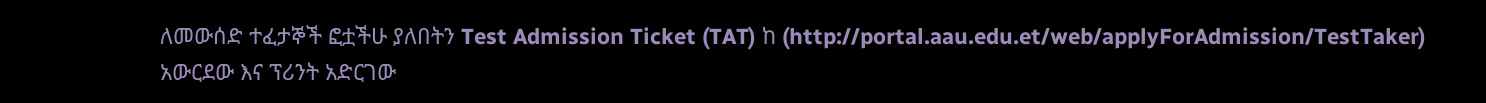ለመውሰድ ተፈታኞች ፎቷችሁ ያለበትን Test Admission Ticket (TAT) ከ (http://portal.aau.edu.et/web/applyForAdmission/TestTaker) አውርደው እና ፕሪንት አድርገው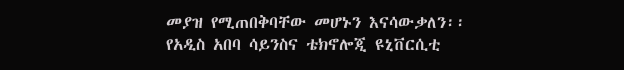መያዝ የሚጠበቅባቸው መሆኑን እናሳውቃለን፡፡
የአዲስ አበባ ሳይንስና ቴክኖሎጂ ዩኒቨርሲቲ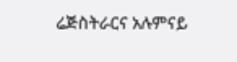ሬጅስትራርና አሉምናይ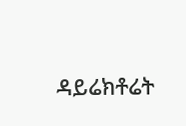ዳይሬክቶሬት